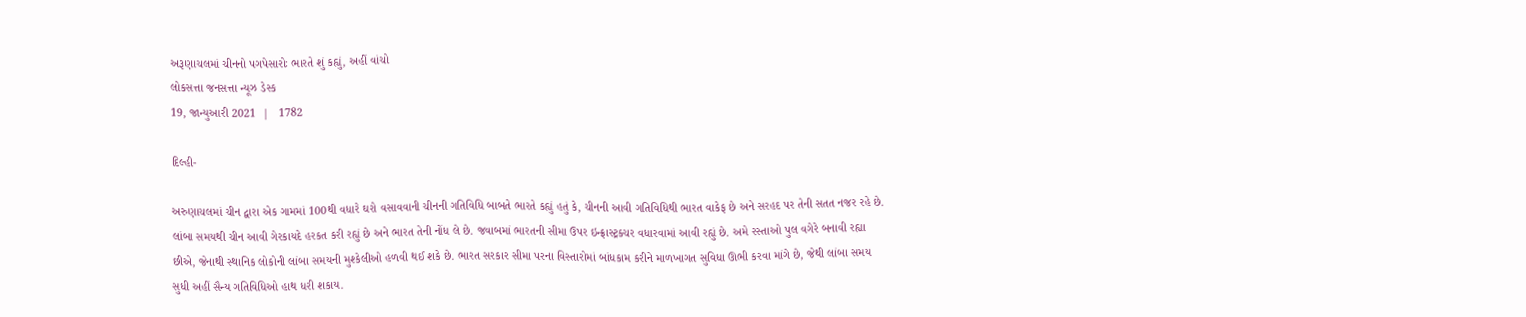અરૂણાચલમાં ચીનનો પગપેસારોઃ ભારતે શું કહ્યું, અહીં વાંચો
લોકસત્તા જનસત્તા ન્યૂઝ ડેસ્ક
19, જાન્યુઆરી 2021  |   1782

દિલ્હી-

અરુણાચલમાં ચીન દ્વારા એક ગામમાં 100થી વધારે ઘરો વસાવવાની ચીનની ગતિવિધિ બાબતે ભારતે કહ્યું હતું કે, ચીનની આવી ગતિવિધિથી ભારત વાકેફ છે અને સરહદ પર તેની સતત નજર રહે છે. લાંબા સમયથી ચીન આવી ગેરકાયદે હરકત કરી રહ્યું છે અને ભારત તેની નોંધ લે છે. જવાબમાં ભારતની સીમા ઉપર ઇન્ફ્રાસ્ટ્રક્ચર વધારવામાં આવી રહ્યું છે. અમે રસ્તાઓ પુલ વગેરે બનાવી રહ્યા છીએ, જેનાથી સ્થાનિક લોકોની લાંબા સમયની મુશ્કેલીઓ હળવી થઈ શકે છે. ભારત સરકાર સીમા પરના વિસ્તારોમાં બાંધકામ કરીને માળખાગત સુવિધા ઊભી કરવા માંગે છે, જેથી લાંબા સમય સુધી અહીં સૈન્ય ગતિવિધિઓ હાથ ધરી શકાય.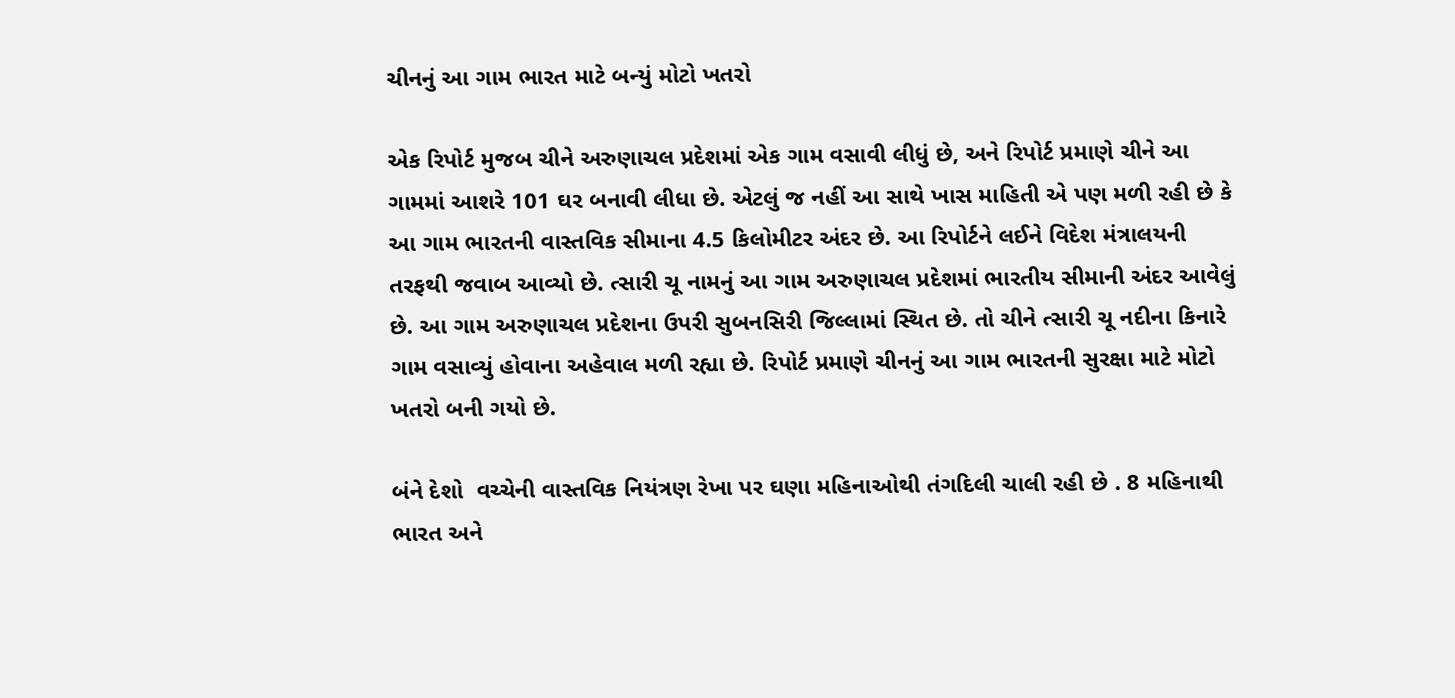ચીનનું આ ગામ ભારત માટે બન્યું મોટો ખતરો

એક રિપોર્ટ મુજબ ચીને અરુણાચલ પ્રદેશમાં એક ગામ વસાવી લીધું છે, અને રિપોર્ટ પ્રમાણે ચીને આ ગામમાં આશરે 101 ઘર બનાવી લીધા છે. એટલું જ નહીં આ સાથે ખાસ માહિતી એ પણ મળી રહી છે કે આ ગામ ભારતની વાસ્તવિક સીમાના 4.5 કિલોમીટર અંદર છે. આ રિપોર્ટને લઈને વિદેશ મંત્રાલયની તરફથી જવાબ આવ્યો છે. ત્સારી ચૂ નામનું આ ગામ અરુણાચલ પ્રદેશમાં ભારતીય સીમાની અંદર આવેલું છે. આ ગામ અરુણાચલ પ્રદેશના ઉપરી સુબનસિરી જિલ્લામાં સ્થિત છે. તો ચીને ત્સારી ચૂ નદીના કિનારે ગામ વસાવ્યું હોવાના અહેવાલ મળી રહ્યા છે. રિપોર્ટ પ્રમાણે ચીનનું આ ગામ ભારતની સુરક્ષા માટે મોટો ખતરો બની ગયો છે.

બંને દેશો  વચ્ચેની વાસ્તવિક નિયંત્રણ રેખા પર ઘણા મહિનાઓથી તંગદિલી ચાલી રહી છે . 8 મહિનાથી ભારત અને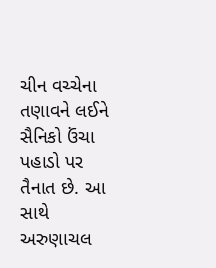ચીન વચ્ચેના તણાવને લઈને સૈનિકો ઉંચા પહાડો પર તૈનાત છે. આ સાથે અરુણાચલ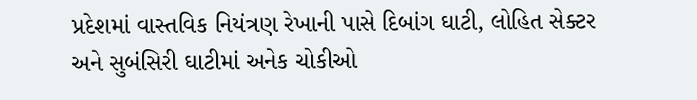પ્રદેશમાં વાસ્તવિક નિયંત્રણ રેખાની પાસે દિબાંગ ઘાટી, લોહિત સેક્ટર અને સુબંસિરી ઘાટીમાં અનેક ચોકીઓ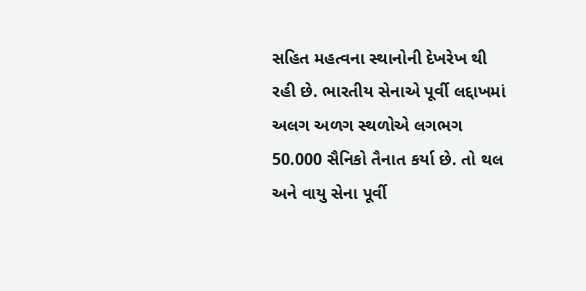સહિત મહત્વના સ્થાનોની દેખરેખ થી રહી છે. ભારતીય સેનાએ પૂર્વી લદ્દાખમાં અલગ અળગ સ્થળોએ લગભગ 50.000 સૈનિકો તૈનાત કર્યા છે. તો થલ અને વાયુ સેના પૂર્વી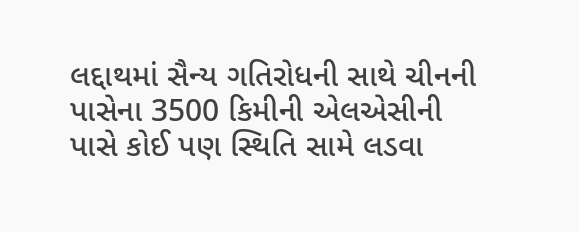લદ્દાથમાં સૈન્ય ગતિરોધની સાથે ચીનની પાસેના 3500 કિમીની એલએસીની પાસે કોઈ પણ સ્થિતિ સામે લડવા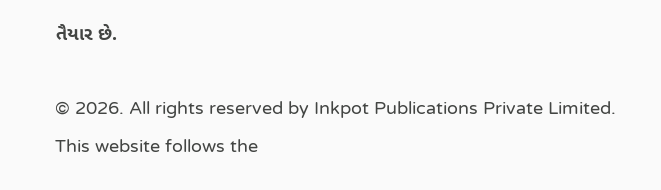તૈયાર છે.

© 2026. All rights reserved by Inkpot Publications Private Limited.
This website follows the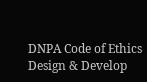DNPA Code of Ethics
Design & Develop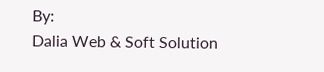By:
Dalia Web & Soft Solution